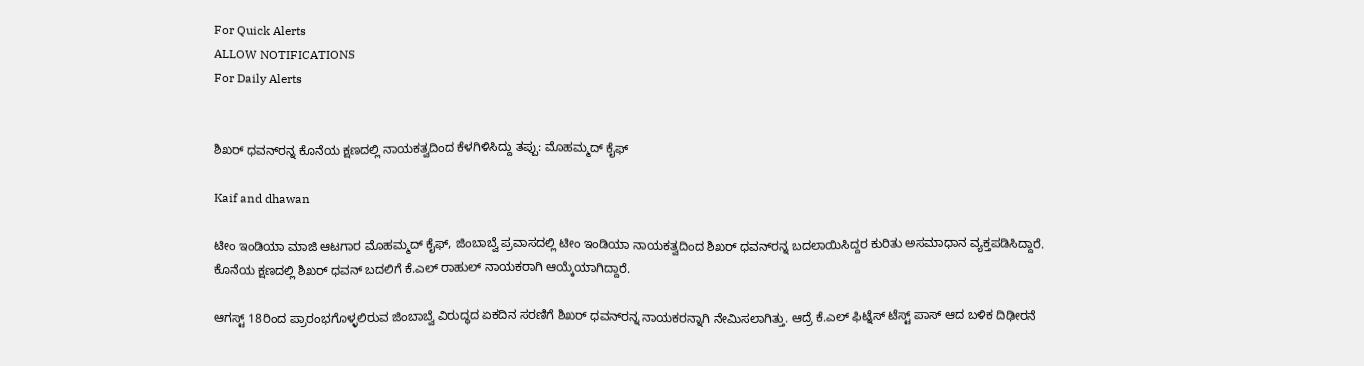For Quick Alerts
ALLOW NOTIFICATIONS
For Daily Alerts


ಶಿಖರ್ ಧವನ್‌ರನ್ನ ಕೊನೆಯ ಕ್ಷಣದಲ್ಲಿ ನಾಯಕತ್ವದಿಂದ ಕೆಳಗಿಳಿಸಿದ್ದು ತಪ್ಪು: ಮೊಹಮ್ಮದ್ ಕೈಫ್‌

Kaif and dhawan

ಟೀಂ ಇಂಡಿಯಾ ಮಾಜಿ ಆಟಗಾರ ಮೊಹಮ್ಮದ್ ಕೈಫ್‌, ಜಿಂಬಾಬ್ವೆ ಪ್ರವಾಸದಲ್ಲಿ ಟೀಂ ಇಂಡಿಯಾ ನಾಯಕತ್ವದಿಂದ ಶಿಖರ್ ಧವನ್‌ರನ್ನ ಬದಲಾಯಿಸಿದ್ದರ ಕುರಿತು ಅಸಮಾಧಾನ ವ್ಯಕ್ತಪಡಿಸಿದ್ದಾರೆ. ಕೊನೆಯ ಕ್ಷಣದಲ್ಲಿ ಶಿಖರ್ ಧವನ್ ಬದಲಿಗೆ ಕೆ.ಎಲ್ ರಾಹುಲ್‌ ನಾಯಕರಾಗಿ ಆಯ್ಕೆಯಾಗಿದ್ದಾರೆ.

ಆಗಸ್ಟ್‌ 18ರಿಂದ ಪ್ರಾರಂಭಗೊಳ್ಳಲಿರುವ ಜಿಂಬಾಬ್ವೆ ವಿರುದ್ಧದ ಏಕದಿನ ಸರಣಿಗೆ ಶಿಖರ್ ಧವನ್‌ರನ್ನ ನಾಯಕರನ್ನಾಗಿ ನೇಮಿಸಲಾಗಿತ್ತು. ಆದ್ರೆ ಕೆ.ಎಲ್ ಫಿಟ್ನೆಸ್ ಟೆಸ್ಟ್‌ ಪಾಸ್ ಆದ ಬಳಿಕ ದಿಢೀರನೆ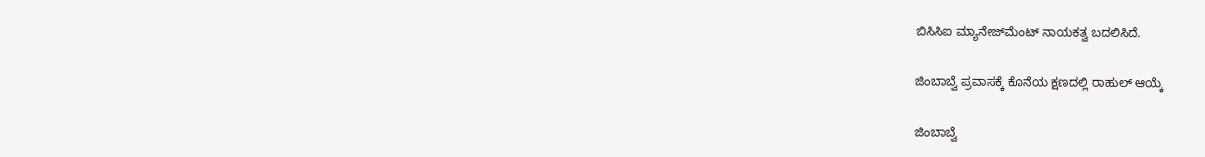ಬಿಸಿಸಿಐ ಮ್ಯಾನೇಜ್‌ಮೆಂಟ್ ನಾಯಕತ್ವ ಬದಲಿಸಿದೆ.

ಜಿಂಬಾಬ್ವೆ ಪ್ರವಾಸಕ್ಕೆ ಕೊನೆಯ ಕ್ಷಣದಲ್ಲಿ ರಾಹುಲ್ ಆಯ್ಕೆ

ಜಿಂಬಾಬ್ವೆ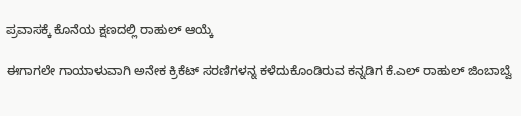ಪ್ರವಾಸಕ್ಕೆ ಕೊನೆಯ ಕ್ಷಣದಲ್ಲಿ ರಾಹುಲ್ ಆಯ್ಕೆ

ಈಗಾಗಲೇ ಗಾಯಾಳುವಾಗಿ ಅನೇಕ ಕ್ರಿಕೆಟ್ ಸರಣಿಗಳನ್ನ ಕಳೆದುಕೊಂಡಿರುವ ಕನ್ನಡಿಗ ಕೆ.ಎಲ್ ರಾಹುಲ್ ಜಿಂಬಾಬ್ವೆ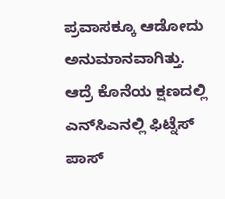ಪ್ರವಾಸಕ್ಕೂ ಆಡೋದು ಅನುಮಾನವಾಗಿತ್ತು. ಆದ್ರೆ ಕೊನೆಯ ಕ್ಷಣದಲ್ಲಿ ಎನ್‌ಸಿಎನಲ್ಲಿ ಫಿಟ್ನೆಸ್ ಪಾಸ್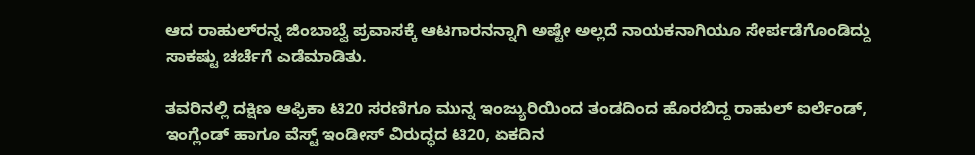ಆದ ರಾಹುಲ್‌ರನ್ನ ಜಿಂಬಾಬ್ವೆ ಪ್ರವಾಸಕ್ಕೆ ಆಟಗಾರನನ್ನಾಗಿ ಅಷ್ಟೇ ಅಲ್ಲದೆ ನಾಯಕನಾಗಿಯೂ ಸೇರ್ಪಡೆಗೊಂಡಿದ್ದು ಸಾಕಷ್ಟು ಚರ್ಚೆಗೆ ಎಡೆಮಾಡಿತು.

ತವರಿನಲ್ಲಿ ದಕ್ಷಿಣ ಆಫ್ರಿಕಾ ಟಿ20 ಸರಣಿಗೂ ಮುನ್ನ ಇಂಜ್ಯುರಿಯಿಂದ ತಂಡದಿಂದ ಹೊರಬಿದ್ದ ರಾಹುಲ್ ಐರ್ಲೆಂಡ್, ಇಂಗ್ಲೆಂಡ್ ಹಾಗೂ ವೆಸ್ಟ್ ಇಂಡೀಸ್ ವಿರುದ್ಧದ ಟಿ20, ಏಕದಿನ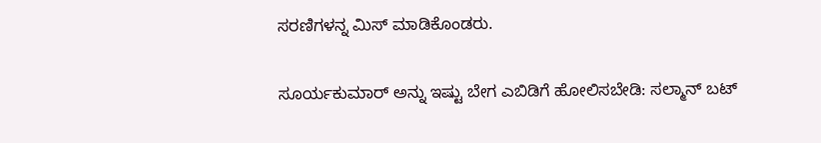ಸರಣಿಗಳನ್ನ ಮಿಸ್ ಮಾಡಿಕೊಂಡರು.

ಸೂರ್ಯಕುಮಾರ್ ಅನ್ನು ಇಷ್ಟು ಬೇಗ ಎಬಿಡಿಗೆ ಹೋಲಿಸಬೇಡಿ: ಸಲ್ಮಾನ್ ಬಟ್‌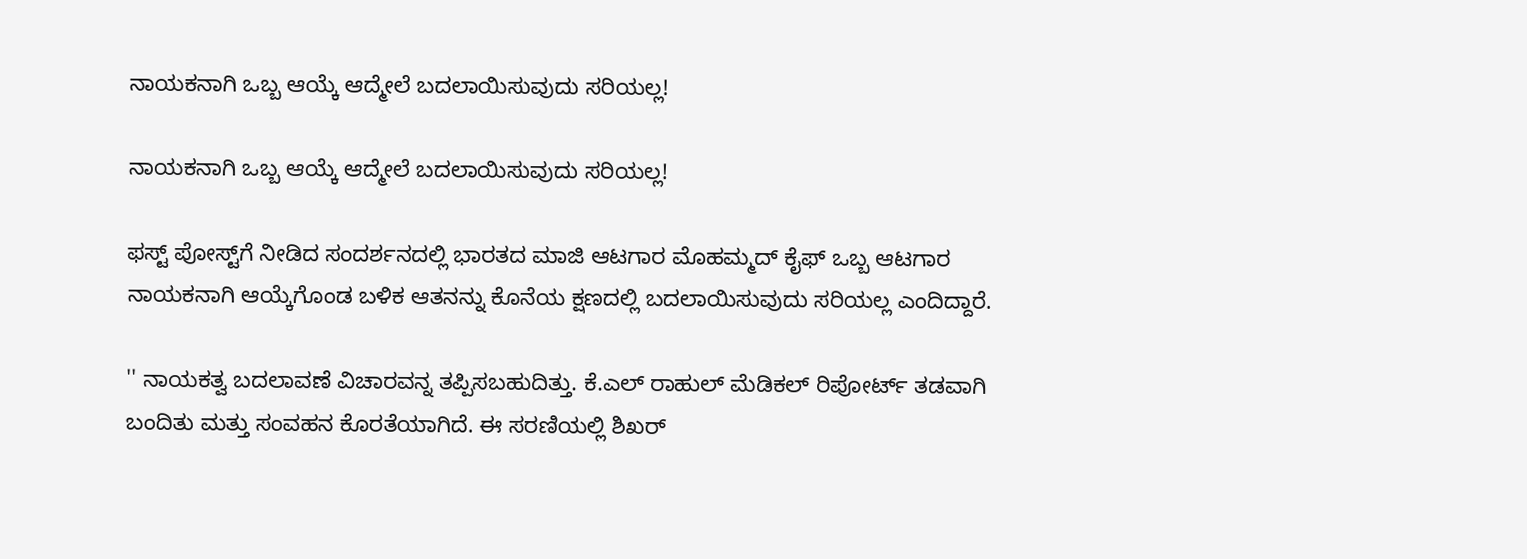ನಾಯಕನಾಗಿ ಒಬ್ಬ ಆಯ್ಕೆ ಆದ್ಮೇಲೆ ಬದಲಾಯಿಸುವುದು ಸರಿಯಲ್ಲ!

ನಾಯಕನಾಗಿ ಒಬ್ಬ ಆಯ್ಕೆ ಆದ್ಮೇಲೆ ಬದಲಾಯಿಸುವುದು ಸರಿಯಲ್ಲ!

ಫಸ್ಟ್‌ ಪೋಸ್ಟ್‌ಗೆ ನೀಡಿದ ಸಂದರ್ಶನದಲ್ಲಿ ಭಾರತದ ಮಾಜಿ ಆಟಗಾರ ಮೊಹಮ್ಮದ್ ಕೈಫ್‌ ಒಬ್ಬ ಆಟಗಾರ ನಾಯಕನಾಗಿ ಆಯ್ಕೆಗೊಂಡ ಬಳಿಕ ಆತನನ್ನು ಕೊನೆಯ ಕ್ಷಣದಲ್ಲಿ ಬದಲಾಯಿಸುವುದು ಸರಿಯಲ್ಲ ಎಂದಿದ್ದಾರೆ.

'' ನಾಯಕತ್ವ ಬದಲಾವಣೆ ವಿಚಾರವನ್ನ ತಪ್ಪಿಸಬಹುದಿತ್ತು. ಕೆ.ಎಲ್ ರಾಹುಲ್ ಮೆಡಿಕಲ್ ರಿಪೋರ್ಟ್ ತಡವಾಗಿ ಬಂದಿತು ಮತ್ತು ಸಂವಹನ ಕೊರತೆಯಾಗಿದೆ. ಈ ಸರಣಿಯಲ್ಲಿ ಶಿಖರ್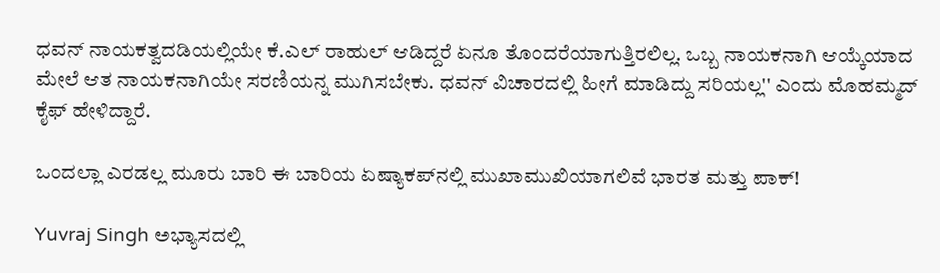ಧವನ್ ನಾಯಕತ್ವದಡಿಯಲ್ಲಿಯೇ ಕೆ.ಎಲ್ ರಾಹುಲ್ ಆಡಿದ್ದರೆ ಏನೂ ತೊಂದರೆಯಾಗುತ್ತಿರಲಿಲ್ಲ. ಒಬ್ಬ ನಾಯಕನಾಗಿ ಆಯ್ಕೆಯಾದ ಮೇಲೆ ಆತ ನಾಯಕನಾಗಿಯೇ ಸರಣಿಯನ್ನ ಮುಗಿಸಬೇಕು. ಧವನ್ ವಿಚಾರದಲ್ಲಿ ಹೀಗೆ ಮಾಡಿದ್ದು ಸರಿಯಲ್ಲ'' ಎಂದು ಮೊಹಮ್ಮದ್ ಕೈಫ್ ಹೇಳಿದ್ದಾರೆ.

ಒಂದಲ್ಲಾ ಎರಡಲ್ಲ ಮೂರು ಬಾರಿ ಈ ಬಾರಿಯ ಏಷ್ಯಾಕಪ್‌ನಲ್ಲಿ ಮುಖಾಮುಖಿಯಾಗಲಿವೆ ಭಾರತ ಮತ್ತು ಪಾಕ್!

Yuvraj Singh ಅಭ್ಯಾಸದಲ್ಲಿ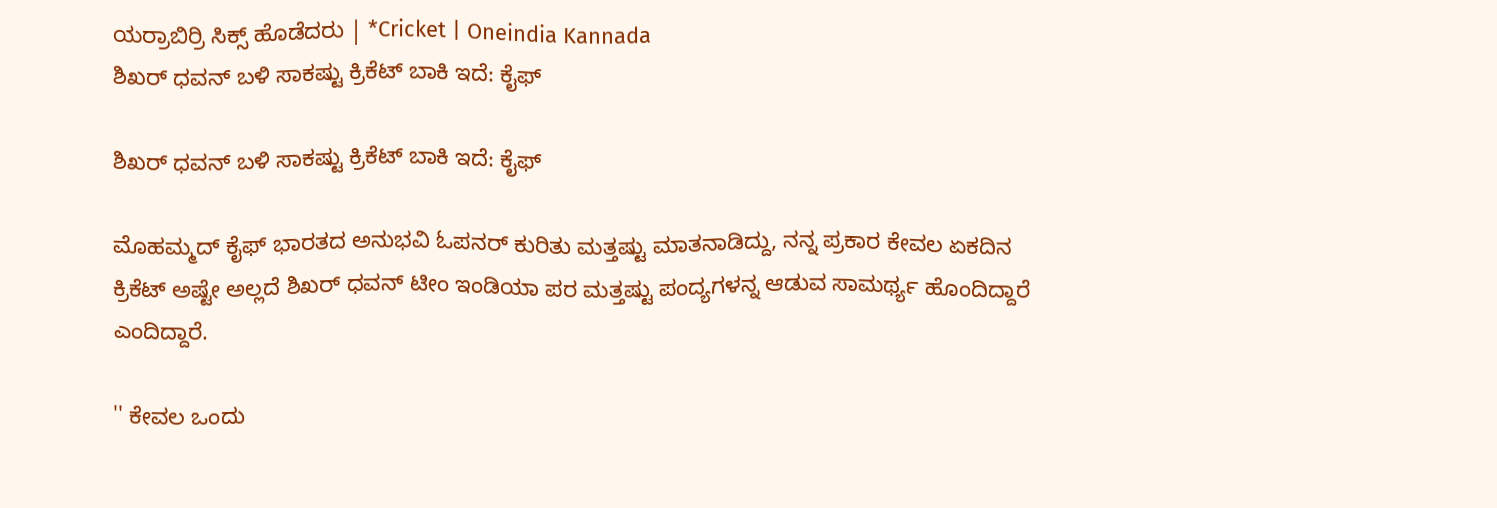ಯರ್ರಾಬಿರ್ರಿ ಸಿಕ್ಸ್ ಹೊಡೆದರು | *Cricket | Oneindia Kannada
ಶಿಖರ್ ಧವನ್ ಬಳಿ ಸಾಕಷ್ಟು ಕ್ರಿಕೆಟ್ ಬಾಕಿ ಇದೆ: ಕೈಫ್‌

ಶಿಖರ್ ಧವನ್ ಬಳಿ ಸಾಕಷ್ಟು ಕ್ರಿಕೆಟ್ ಬಾಕಿ ಇದೆ: ಕೈಫ್‌

ಮೊಹಮ್ಮದ್ ಕೈಫ್ ಭಾರತದ ಅನುಭವಿ ಓಪನರ್ ಕುರಿತು ಮತ್ತಷ್ಟು ಮಾತನಾಡಿದ್ದು, ನನ್ನ ಪ್ರಕಾರ ಕೇವಲ ಏಕದಿನ ಕ್ರಿಕೆಟ್ ಅಷ್ಟೇ ಅಲ್ಲದೆ ಶಿಖರ್ ಧವನ್ ಟೀಂ ಇಂಡಿಯಾ ಪರ ಮತ್ತಷ್ಟು ಪಂದ್ಯಗಳನ್ನ ಆಡುವ ಸಾಮರ್ಥ್ಯ ಹೊಂದಿದ್ದಾರೆ ಎಂದಿದ್ದಾರೆ.

'' ಕೇವಲ ಒಂದು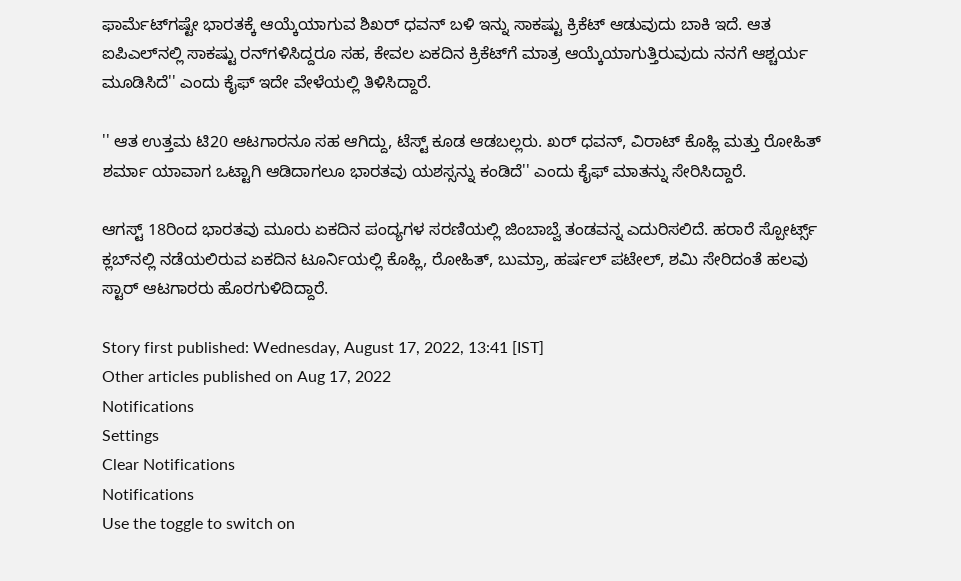ಫಾರ್ಮೆಟ್‌ಗಷ್ಟೇ ಭಾರತಕ್ಕೆ ಆಯ್ಕೆಯಾಗುವ ಶಿಖರ್ ಧವನ್ ಬಳಿ ಇನ್ನು ಸಾಕಷ್ಟು ಕ್ರಿಕೆಟ್‌ ಆಡುವುದು ಬಾಕಿ ಇದೆ. ಆತ ಐಪಿಎಲ್‌ನಲ್ಲಿ ಸಾಕಷ್ಟು ರನ್‌ಗಳಿಸಿದ್ದರೂ ಸಹ, ಕೇವಲ ಏಕದಿನ ಕ್ರಿಕೆಟ್‌ಗೆ ಮಾತ್ರ ಆಯ್ಕೆಯಾಗುತ್ತಿರುವುದು ನನಗೆ ಆಶ್ಚರ್ಯ ಮೂಡಿಸಿದೆ'' ಎಂದು ಕೈಫ್ ಇದೇ ವೇಳೆಯಲ್ಲಿ ತಿಳಿಸಿದ್ದಾರೆ.

'' ಆತ ಉತ್ತಮ ಟಿ20 ಆಟಗಾರನೂ ಸಹ ಆಗಿದ್ದು, ಟೆಸ್ಟ್ ಕೂಡ ಆಡಬಲ್ಲರು. ಖರ್ ಧವನ್, ವಿರಾಟ್ ಕೊಹ್ಲಿ ಮತ್ತು ರೋಹಿತ್ ಶರ್ಮಾ ಯಾವಾಗ ಒಟ್ಟಾಗಿ ಆಡಿದಾಗಲೂ ಭಾರತವು ಯಶಸ್ಸನ್ನು ಕಂಡಿದೆ'' ಎಂದು ಕೈಫ್ ಮಾತನ್ನು ಸೇರಿಸಿದ್ದಾರೆ.

ಆಗಸ್ಟ್ 18ರಿಂದ ಭಾರತವು ಮೂರು ಏಕದಿನ ಪಂದ್ಯಗಳ ಸರಣಿಯಲ್ಲಿ ಜಿಂಬಾಬ್ವೆ ತಂಡವನ್ನ ಎದುರಿಸಲಿದೆ. ಹರಾರೆ ಸ್ಪೋರ್ಟ್ಸ್ ಕ್ಲಬ್‌ನಲ್ಲಿ ನಡೆಯಲಿರುವ ಏಕದಿನ ಟೂರ್ನಿಯಲ್ಲಿ ಕೊಹ್ಲಿ, ರೋಹಿತ್, ಬುಮ್ರಾ, ಹರ್ಷಲ್ ಪಟೇಲ್, ಶಮಿ ಸೇರಿದಂತೆ ಹಲವು ಸ್ಟಾರ್ ಆಟಗಾರರು ಹೊರಗುಳಿದಿದ್ದಾರೆ.

Story first published: Wednesday, August 17, 2022, 13:41 [IST]
Other articles published on Aug 17, 2022
Notifications
Settings
Clear Notifications
Notifications
Use the toggle to switch on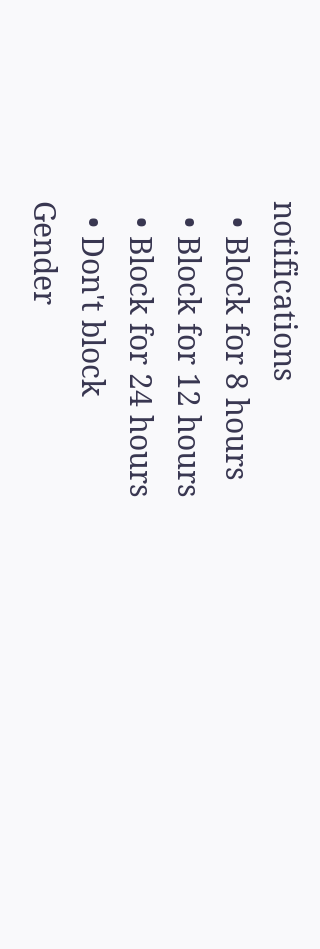notifications
  • Block for 8 hours
  • Block for 12 hours
  • Block for 24 hours
  • Don't block
Gender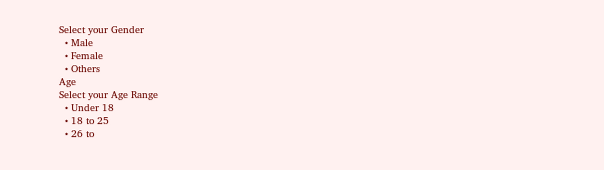Select your Gender
  • Male
  • Female
  • Others
Age
Select your Age Range
  • Under 18
  • 18 to 25
  • 26 to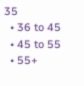35
  • 36 to 45
  • 45 to 55
  • 55+